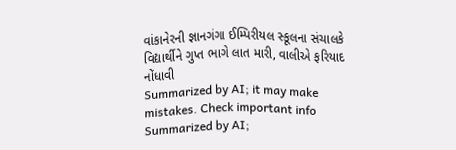વાંકાનેરની જ્ઞાનગંગા ઈમ્પિરીયલ સ્કૂલના સંચાલકે વિદ્યાર્થીને ગુપ્ત ભાગે લાત મારી, વાલીએ ફરિયાદ નોંધાવી
Summarized by AI; it may make mistakes. Check important info
Summarized by AI;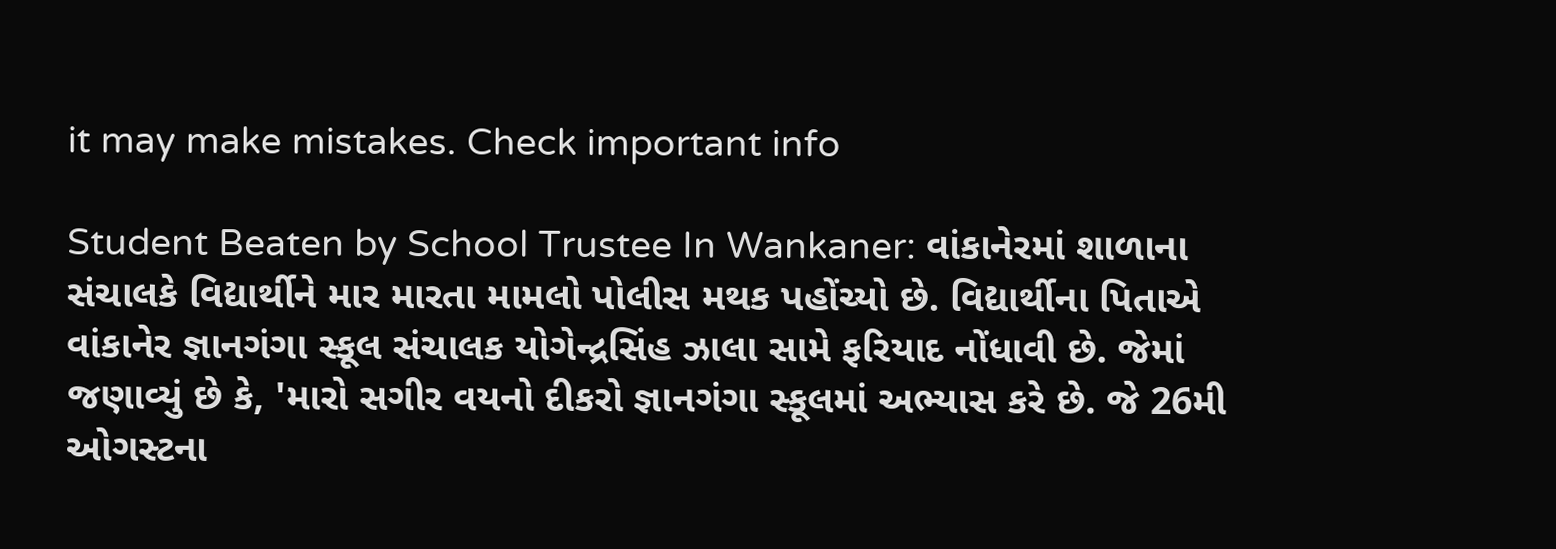it may make mistakes. Check important info

Student Beaten by School Trustee In Wankaner: વાંકાનેરમાં શાળાના સંચાલકે વિદ્યાર્થીને માર મારતા મામલો પોલીસ મથક પહોંચ્યો છે. વિદ્યાર્થીના પિતાએ વાંકાનેર જ્ઞાનગંગા સ્કૂલ સંચાલક યોગેન્દ્રસિંહ ઝાલા સામે ફરિયાદ નોંધાવી છે. જેમાં જણાવ્યું છે કે, 'મારો સગીર વયનો દીકરો જ્ઞાનગંગા સ્કૂલમાં અભ્યાસ કરે છે. જે 26મી ઓગસ્ટના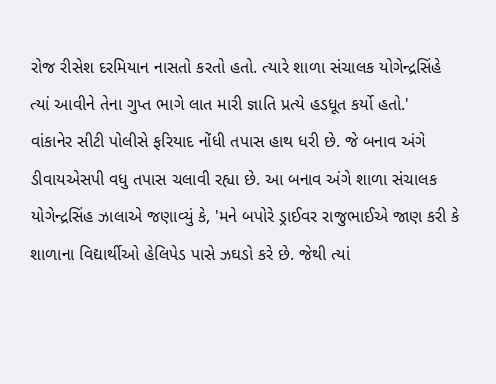રોજ રીસેશ દરમિયાન નાસતો કરતો હતો. ત્યારે શાળા સંચાલક યોગેન્દ્રસિંહે ત્યાં આવીને તેના ગુપ્ત ભાગે લાત મારી જ્ઞાતિ પ્રત્યે હડધૂત કર્યો હતો.'
વાંકાનેર સીટી પોલીસે ફરિયાદ નોંધી તપાસ હાથ ધરી છે. જે બનાવ અંગે ડીવાયએસપી વધુ તપાસ ચલાવી રહ્યા છે. આ બનાવ અંગે શાળા સંચાલક યોગેન્દ્રસિંહ ઝાલાએ જણાવ્યું કે, 'મને બપોરે ડ્રાઈવર રાજુભાઈએ જાણ કરી કે શાળાના વિદ્યાર્થીઓ હેલિપેડ પાસે ઝઘડો કરે છે. જેથી ત્યાં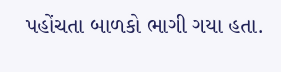પહોંચતા બાળકો ભાગી ગયા હતા.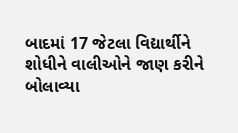બાદમાં 17 જેટલા વિદ્યાર્થીને શોધીને વાલીઓને જાણ કરીને બોલાવ્યા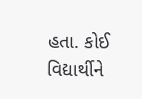હતા. કોઈ વિદ્યાર્થીને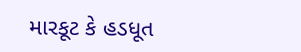મારકૂટ કે હડધૂત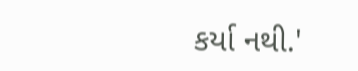કર્યા નથી.'